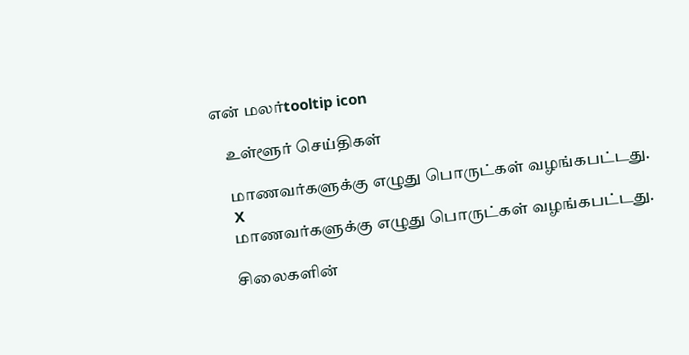என் மலர்tooltip icon

    உள்ளூர் செய்திகள்

    மாணவர்களுக்கு எழுது பொருட்கள் வழங்கபட்டது.
    X
    மாணவர்களுக்கு எழுது பொருட்கள் வழங்கபட்டது.

    சிலைகளின்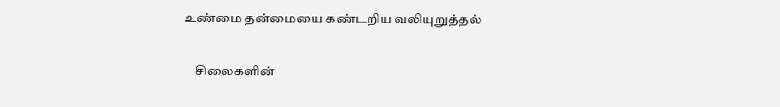உண்மை தன்மையை கண்டறிய வலியுறுத்தல்

    சிலைகளின்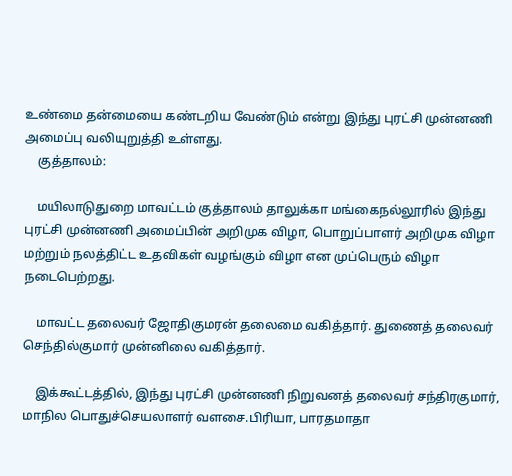உண்மை தன்மையை கண்டறிய வேண்டும் என்று இந்து புரட்சி முன்னணி அமைப்பு வலியுறுத்தி உள்ளது.
    குத்தாலம்:

    மயிலாடுதுறை மாவட்டம் குத்தாலம் தாலுக்கா மங்கைநல்லூரில் இந்து புரட்சி முன்னணி அமைப்பின் அறிமுக விழா, பொறுப்பாளர் அறிமுக விழா மற்றும் நலத்திட்ட உதவிகள் வழங்கும் விழா என முப்பெரும் விழா நடைபெற்றது.

    மாவட்ட தலைவர் ஜோதிகுமரன் தலைமை வகித்தார். துணைத் தலைவர் செந்தில்குமார் முன்னிலை வகித்தார்.

    இக்கூட்டத்தில், இந்து புரட்சி முன்னணி நிறுவனத் தலைவர் சந்திரகுமார், மாநில பொதுச்செயலாளர் வளசை.பிரியா, பாரதமாதா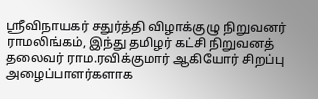ஸ்ரீவிநாயகர் சதுர்த்தி விழாக்குழு நிறுவனர் ராமலிங்கம், இந்து தமிழர் கட்சி நிறுவனத் தலைவர் ராம.ரவிக்குமார் ஆகியோர் சிறப்பு அழைப்பாளர்களாக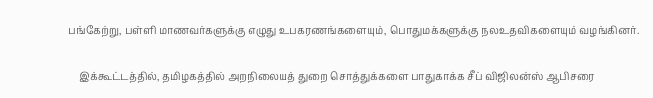பங்கேற்று, பள்ளி மாணவர்களுக்கு எழுது உபகரணங்களையும், பொதுமக்களுக்கு நலஉதவிகளையும் வழங்கினர்.

    இக்கூட்டத்தில், தமிழகத்தில் அறநிலையத் துறை சொத்துக்களை பாதுகாக்க சீப் விஜிலன்ஸ் ஆபிசரை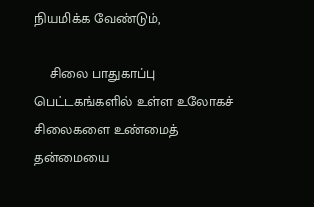நியமிக்க வேண்டும்,

    சிலை பாதுகாப்பு பெட்டகங்களில் உள்ள உலோகச் சிலைகளை உண்மைத் தன்மையை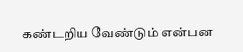கண்டறிய வேண்டும் என்பன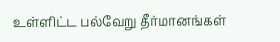உள்ளிட்ட பல்வேறு தீர்மானங்கள்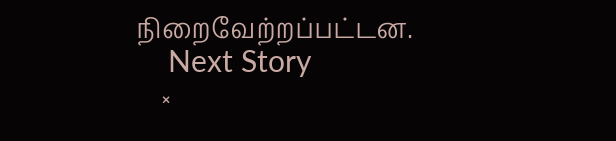நிறைவேற்றப்பட்டன.
    Next Story
    ×